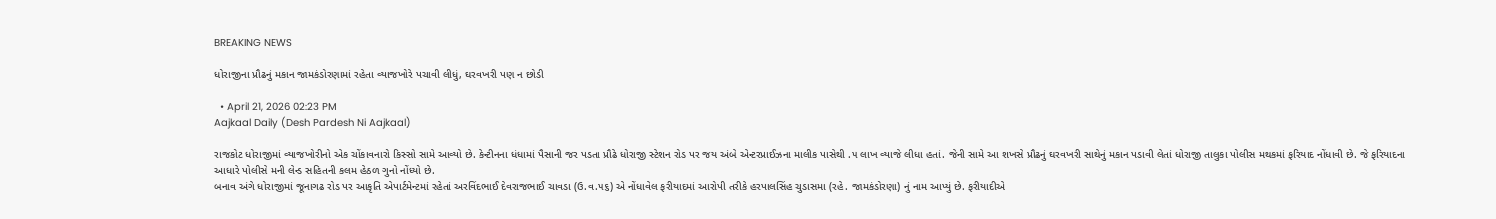BREAKING NEWS

ધોરાજીના પ્રૌઢનું મકાન જામકંડોરણામાં રહેતા વ્યાજખોરે પચાવી લીધું, ઘરવખરી પણ ન છોડી

  • April 21, 2026 02:23 PM
Aajkaal Daily (Desh Pardesh Ni Aajkaal)

રાજકોટ ધોરાજીમાં વ્યાજખોરીનો એક ચોંકાવનારો કિસ્સો સામે આવ્યો છે. કેન્ટીનના ધંધામાં પૈસાની જર પડતા પ્રૌઢે ધોરાજી સ્ટેશન રોડ પર જય અંબે એન્ટરપ્રાઈઝના માલીક પાસેથી .૫ લાખ વ્યાજે લીધા હતાં. જેની સામે આ શખસે પ્રૌઢનું ઘરવખરી સાથેનું મકાન પડાવી લેતાં ધોરાજી તાલુકા પોલીસ મથકમાં ફરિયાદ નોંધાવી છે. જે ફરિયાદના આધારે પોલીસે મની લેન્ડ સહિતની કલમ હેઠળ ગુનો નોંધ્યો છે.
બનાવ અંગે ધોરાજીમાં જૂનાગઢ રોડ પર આકૃતિ એપાર્ટમેન્ટમાં રહેતાં અરવિંદભાઈ દેવરાજભાઈ ચાવડા (ઉ.વ.૫૬) એ નોંધાવેલ ફરીયાદમાં આરોપી તરીકે હરપાલસિંહ ચુડાસમા (રહે. જામકંડોરણા) નું નામ આપ્યું છે. ફરીયાદીએ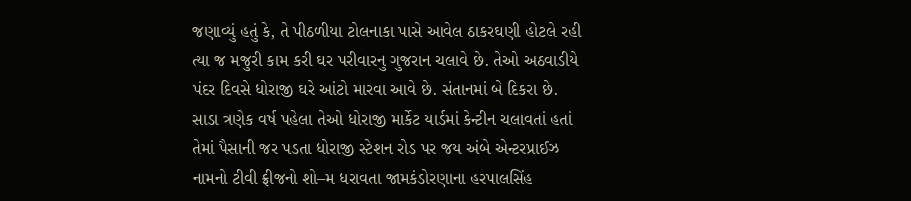જણાવ્યું હતું કે, તે પીઠળીયા ટોલનાકા પાસે આવેલ ઠાકરઘણી હોટલે રહી ત્યા જ મજુરી કામ કરી ઘર પરીવારનુ ગુજરાન ચલાવે છે. તેઓ અઠવાડીયે પંદર દિવસે ધોરાજી ઘરે આંટો મારવા આવે છે. સંતાનમાં બે દિકરા છે. સાડા ત્રણેક વર્ષ પહેલા તેઓ ધોરાજી માર્કેટ યાર્ડમાં કેન્ટીન ચલાવતાં હતાં તેમાં પૈસાની જર પડતા ધોરાજી સ્ટેશન રોડ પર જય અંબે એન્ટરપ્રાઈઝ નામનો ટીવી ફ્રીજનો શો–મ ધરાવતા જામકંડોરણાના હરપાલસિંહ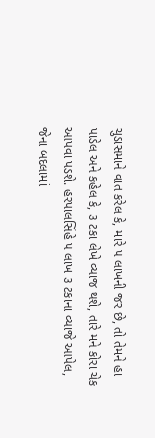ચુડાસમાને વાત કરેલ કે, મારે ૫ લાખની જર છે, તો તેમને હા પાડેલ અને કહેલ કે, ૩ ટકા લેખે વ્યાજ થશે, તારે મને કોરા ચેક આપવા પડશે. હરપાલસિંહે ૫ લાખ ૩ ટકાના વ્યાજે આપેલ, જેના બદલામાં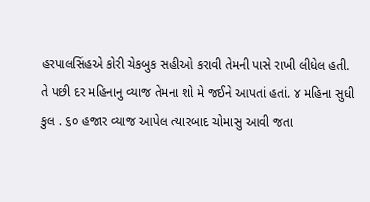હરપાલસિંહએ કોરી ચેકબુક સહીઓ કરાવી તેમની પાસે રાખી લીધેલ હતી.
તે પછી દર મહિનાનુ વ્યાજ તેમના શો મે જઈને આપતાં હતાં. ૪ મહિના સુધી કુલ . ૬૦ હજાર વ્યાજ આપેલ ત્યારબાદ ચોમાસુ આવી જતા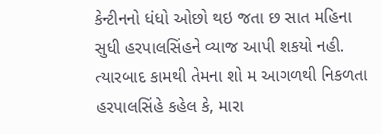કેન્ટીનનો ધંધો ઓછો થઇ જતા છ સાત મહિના સુધી હરપાલસિંહને વ્યાજ આપી શકયો નહી. ત્યારબાદ કામથી તેમના શો મ આગળથી નિકળતા હરપાલસિંહે કહેલ કે, મારા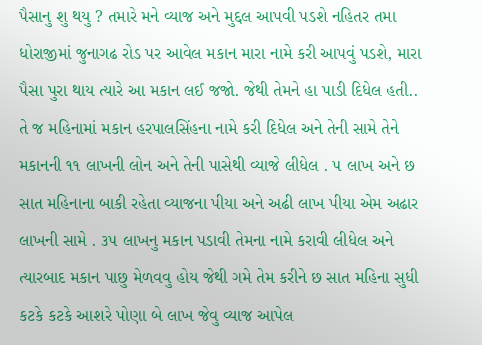પૈસાનુ શુ થયુ ? તમારે મને વ્યાજ અને મુદ્દલ આપવી પડશે નહિતર તમા ધોરાજીમાં જુનાગઢ રોડ પર આવેલ મકાન મારા નામે કરી આપવું પડશે, મારા પૈસા પુરા થાય ત્યારે આ મકાન લઈ જજો. જેથી તેમને હા પાડી દિધેલ હતી..
તે જ મહિનામાં મકાન હરપાલસિંહના નામે કરી દિધેલ અને તેની સામે તેને મકાનની ૧૧ લાખની લોન અને તેની પાસેથી વ્યાજે લીધેલ . ૫ લાખ અને છ સાત મહિનાના બાકી રહેતા વ્યાજના પીયા અને અઢી લાખ પીયા એમ અઢાર લાખની સામે . ૩૫ લાખનુ મકાન પડાવી તેમના નામે કરાવી લીધેલ અને ત્યારબાદ મકાન પાછુ મેળવવુ હોય જેથી ગમે તેમ કરીને છ સાત મહિના સુધી કટકે કટકે આશરે પોણા બે લાખ જેવુ વ્યાજ આપેલ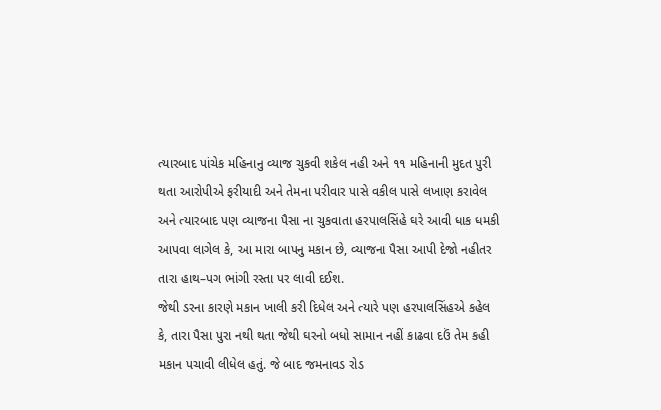ત્યારબાદ પાંચેક મહિનાનુ વ્યાજ ચુકવી શકેલ નહી અને ૧૧ મહિનાની મુદત પુરી થતા આરોપીએ ફરીયાદી અને તેમના પરીવાર પાસે વકીલ પાસે લખાણ કરાવેલ અને ત્યારબાદ પણ વ્યાજના પૈસા ના ચુકવાતા હરપાલસિંહે ઘરે આવી ધાક ધમકી આપવા લાગેલ કે, આ મારા બાપનુ મકાન છે, વ્યાજના પૈસા આપી દેજો નહીતર તારા હાથ–પગ ભાંગી રસ્તા પર લાવી દઈશ.
જેથી ડરના કારણે મકાન ખાલી કરી દિધેલ અને ત્યારે પણ હરપાલસિંહએ કહેલ કે, તારા પૈસા પુરા નથી થતા જેથી ઘરનો બધો સામાન નહીં કાઢવા દઉં તેમ કહી મકાન પચાવી લીધેલ હતું. જે બાદ જમનાવડ રોડ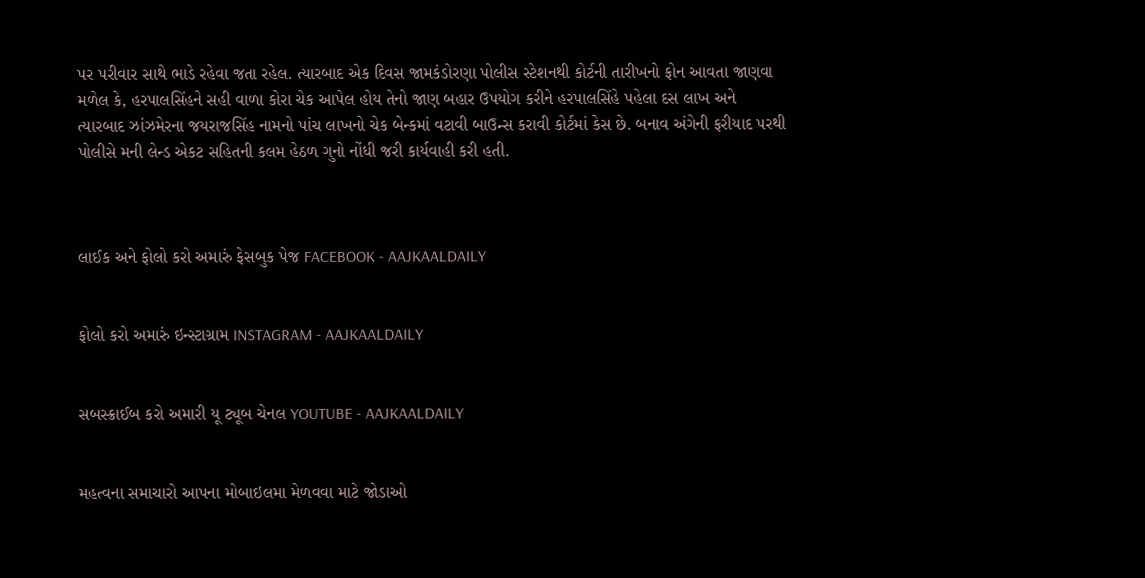પર પરીવાર સાથે ભાડે રહેવા જતા રહેલ. ત્યારબાદ એક દિવસ જામકંડોરણા પોલીસ સ્ટેશનથી કોર્ટની તારીખનો ફોન આવતા જાણવા મળેલ કે, હરપાલસિંહને સહી વાળા કોરા ચેક આપેલ હોય તેનો જાણ બહાર ઉપયોગ કરીને હરપાલસિંહે પહેલા દસ લાખ અને ત્યારબાદ ઝાંઝમેરના જયરાજસિંહ નામનો પાંચ લાખનો ચેક બેન્કમાં વટાવી બાઉન્સ કરાવી કોર્ટમાં કેસ છે. બનાવ અંગેની ફરીયાદ પરથી પોલીસે મની લેન્ડ એકટ સહિતની કલમ હેઠળ ગુનો નોંધી જરી કાર્યવાહી કરી હતી.



લાઈક અને ફોલો કરો અમારું ફેસબુક પેજ FACEBOOK - AAJKAALDAILY


ફોલો કરો અમારું ઇન્સ્ટાગ્રામ INSTAGRAM - AAJKAALDAILY


સબસ્ક્રાઈબ કરો અમારી યૂ ટ્યૂબ ચેનલ YOUTUBE - AAJKAALDAILY


મહત્વના સમાચારો આપના મોબાઇલમા મેળવવા માટે જોડાઓ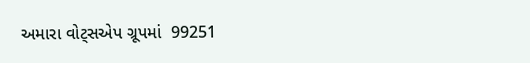અમારા વોટ્સએપ ગ્રૂપમાં  99251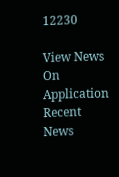12230

View News On Application
Recent News